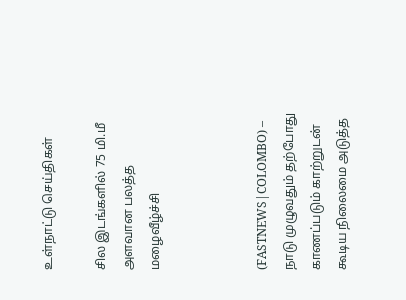உள்நாட்டு செய்திகள்

சில இடங்களில் 75 மி.மீ அளவான பலத்த மழைவீழ்ச்சி



(FASTNEWS|COLOMBO) – நாடு முழுவதும் தற்போது காணப்படும் காற்றுடன் கூடிய நிலைமை அடுத்த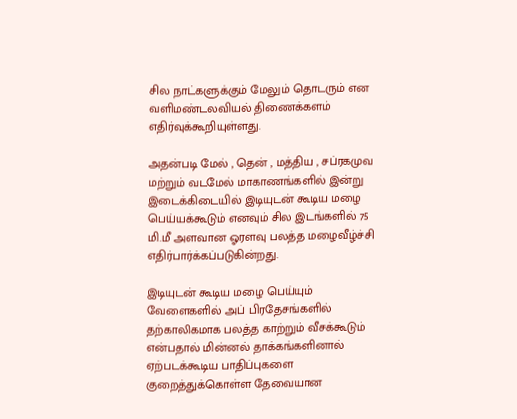சில நாட்களுக்கும் மேலும் தொடரும் என வளிமண்டலவியல் திணைக்களம் எதிர்வுக்கூறியுள்ளது.

அதன்படி மேல் , தென் , மத்திய , சப்ரகமுவ மற்றும் வடமேல் மாகாணங்களில் இன்று இடைக்கிடையில் இடியுடன் கூடிய மழை பெய்யக்கூடும் எனவும் சில இடங்களில் 75 மி.மீ அளவான ஓரளவு பலத்த மழைவீழ்ச்சி எதிர்பார்க்கப்படுகின்றது.

இடியுடன் கூடிய மழை பெய்யும் வேளைகளில் அப் பிரதேசங்களில் தற்காலிகமாக பலத்த காற்றும் வீசக்கூடும் என்பதால் மின்னல் தாக்கங்களினால் ஏற்படக்கூடிய பாதிப்புகளை குறைத்துக்கொள்ள தேவையான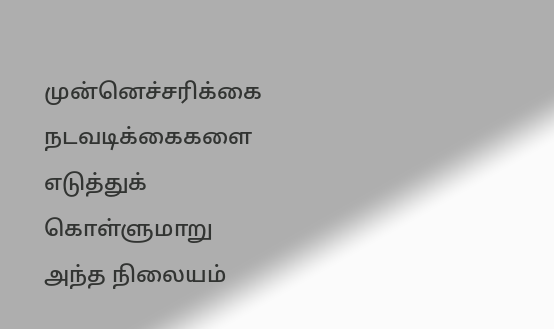முன்னெச்சரிக்கை நடவடிக்கைகளை எடுத்துக் கொள்ளுமாறு அந்த நிலையம்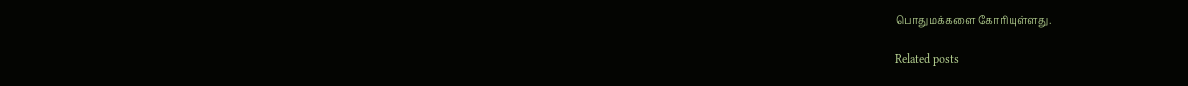பொதுமக்களை கோரியுள்ளது.

Related posts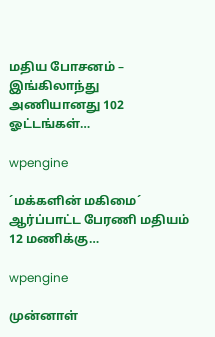மதிய போசனம் – இங்கிலாந்து அணியானது 102 ஓட்டங்கள்…

wpengine

´மக்களின் மகிமை´ ஆர்ப்பாட்ட பேரணி மதியம் 12 மணிக்கு…

wpengine

முன்னாள்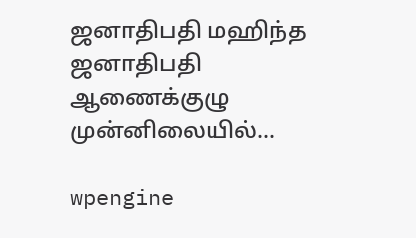ஜனாதிபதி மஹிந்த ஜனாதிபதி ஆணைக்குழு முன்னிலையில்…

wpengine